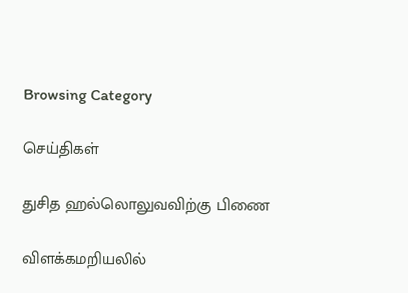Browsing Category

செய்திகள்

துசித ஹல்லொலுவவிற்கு பிணை

விளக்கமறியலில்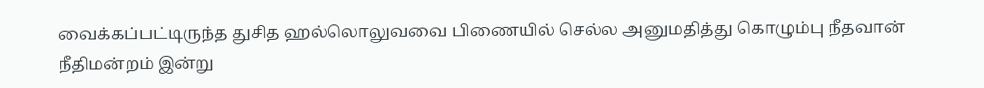வைக்கப்பட்டிருந்த துசித ஹல்லொலுவவை பிணையில் செல்ல அனுமதித்து கொழும்பு நீதவான் நீதிமன்றம் இன்று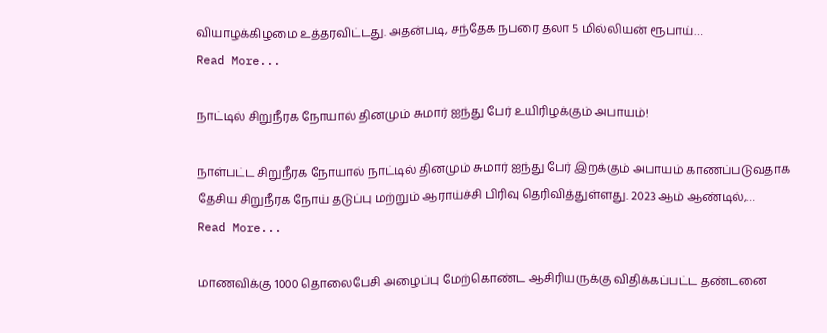வியாழக்கிழமை உத்தரவிட்டது. அதன்படி, சந்தேக நபரை தலா 5 மில்லியன் ரூபாய்…
Read More...

நாட்டில் சிறுநீரக நோயால் தினமும் சுமார் ஐந்து பேர் உயிரிழக்கும் அபாயம்!

நாள்பட்ட சிறுநீரக நோயால் நாட்டில் தினமும் சுமார் ஐந்து பேர் இறக்கும் அபாயம் காணப்படுவதாக தேசிய சிறுநீரக நோய் தடுப்பு மற்றும் ஆராய்ச்சி பிரிவு தெரிவித்துள்ளது. 2023 ஆம் ஆண்டில்,…
Read More...

மாணவிக்கு 1000 தொலைபேசி அழைப்பு மேற்கொண்ட ஆசிரியருக்கு விதிக்கப்பட்ட தண்டனை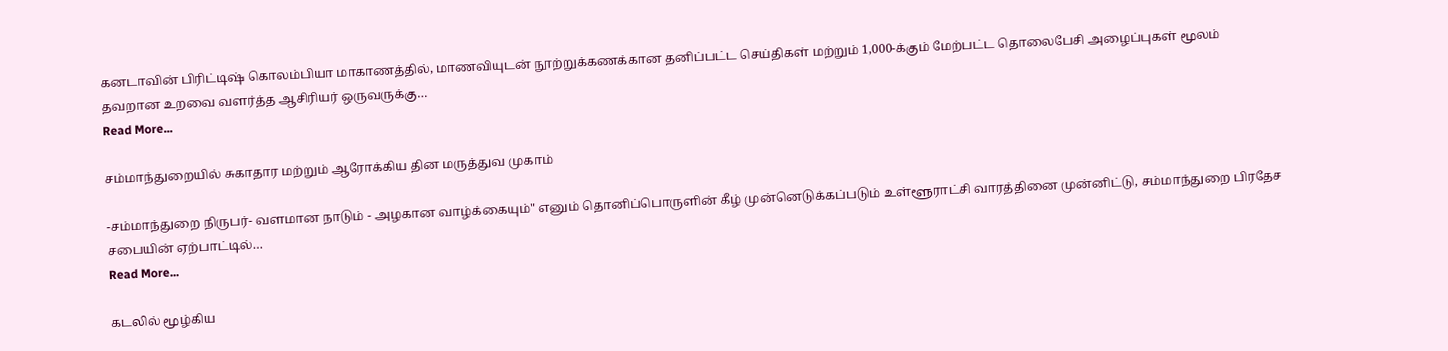கனடாவின் பிரிட்டிஷ் கொலம்பியா மாகாணத்தில், மாணவியுடன் நூற்றுக்கணக்கான தனிப்பட்ட செய்திகள் மற்றும் 1,000-க்கும் மேற்பட்ட தொலைபேசி அழைப்புகள் மூலம் தவறான உறவை வளர்த்த ஆசிரியர் ஒருவருக்கு…
Read More...

சம்மாந்துறையில் சுகாதார மற்றும் ஆரோக்கிய தின மருத்துவ முகாம்

-சம்மாந்துறை நிருபர்- வளமான நாடும் - அழகான வாழ்க்கையும்" எனும் தொனிப்பொருளின் கீழ் முன்னெடுக்கப்படும் உள்ளூராட்சி வாரத்தினை முன்னிட்டு, சம்மாந்துறை பிரதேச சபையின் ஏற்பாட்டில்…
Read More...

கடலில் மூழ்கிய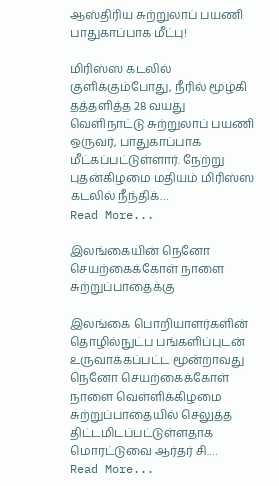ஆஸ்திரிய சுற்றுலாப் பயணி பாதுகாப்பாக மீட்பு!

மிரிஸ்ஸ கடலில் குளிக்கும்போது, நீரில் மூழ்கி தத்தளித்த 28 வயது வெளிநாட்டு சுற்றுலாப் பயணி ஒருவர், பாதுகாப்பாக மீட்கப்பட்டுள்ளார். நேற்று புதன்கிழமை மதியம் மிரிஸ்ஸ கடலில் நீந்திக்…
Read More...

இலங்கையின் நெனோ செயற்கைக்கோள் நாளை சுற்றுப்பாதைக்கு

இலங்கை பொறியாளர்களின் தொழில்நுட்ப பங்களிப்புடன் உருவாக்கப்பட்ட மூன்றாவது நெனோ செயற்கைக்கோள் நாளை வெள்ளிக்கிழமை சுற்றுப்பாதையில் செலுத்த திட்டமிடப்பட்டுள்ளதாக மொரட்டுவை ஆர்தர் சி.…
Read More...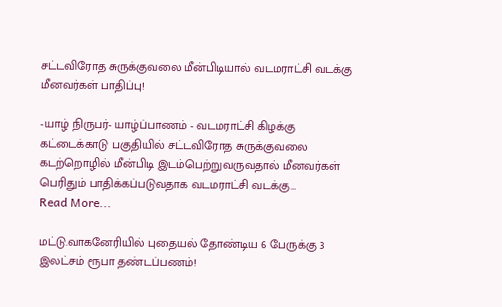சட்டவிரோத சுருக்குவலை மீன்பிடியால் வடமராட்சி வடக்கு மீனவர்கள் பாதிப்பு!

-யாழ் நிருபர்- யாழ்ப்பாணம் - வடமராட்சி கிழக்கு கட்டைக்காடு பகுதியில் சட்டவிரோத சுருக்குவலை கடற்றொழில் மீன்பிடி இடம்பெற்றுவருவதால் மீனவர்கள் பெரிதும் பாதிக்கப்படுவதாக வடமராட்சி வடக்கு…
Read More...

மட்டு.வாகனேரியில் புதையல் தோண்டிய 6 பேருக்கு 3 இலட்சம் ரூபா தண்டப்பணம்!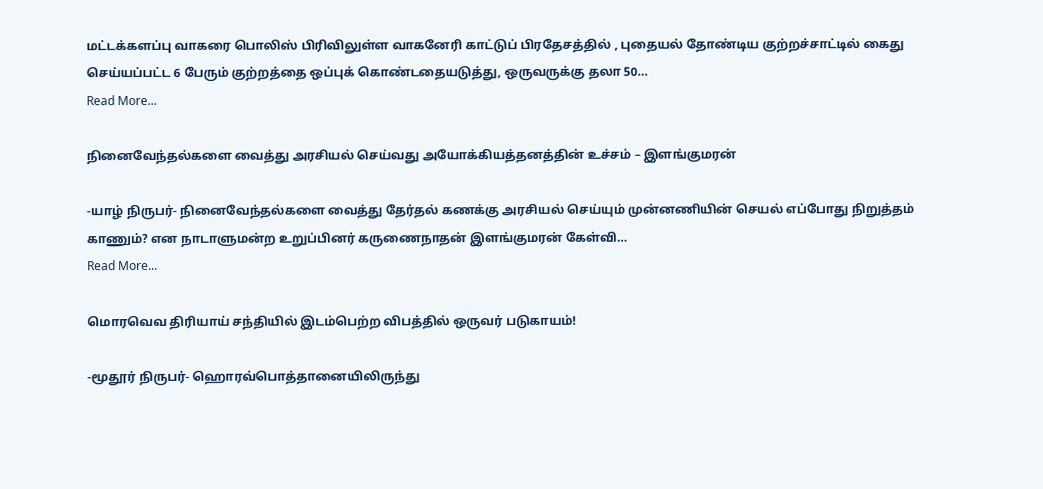மட்டக்களப்பு வாகரை பொலிஸ் பிரிவிலுள்ள வாகனேரி காட்டுப் பிரதேசத்தில் , புதையல் தோண்டிய குற்றச்சாட்டில் கைது செய்யப்பட்ட 6 பேரும் குற்றத்தை ஒப்புக் கொண்டதையடுத்து, ஒருவருக்கு தலா 50…
Read More...

நினைவேந்தல்களை வைத்து அரசியல் செய்வது அயோக்கியத்தனத்தின் உச்சம் – இளங்குமரன்

-யாழ் நிருபர்- நினைவேந்தல்களை வைத்து தேர்தல் கணக்கு அரசியல் செய்யும் முன்னணியின் செயல் எப்போது நிறுத்தம் காணும்? என நாடாளுமன்ற உறுப்பினர் கருணைநாதன் இளங்குமரன் கேள்வி…
Read More...

மொரவெவ திரியாய் சந்தியில் இடம்பெற்ற விபத்தில் ஒருவர் படுகாயம்!

-மூதூர் நிருபர்- ஹொரவ்பொத்தானையிலிருந்து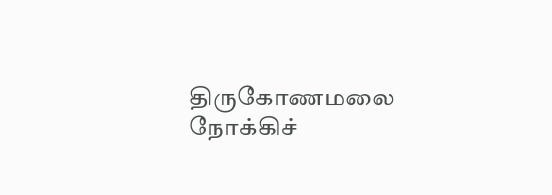திருகோணமலை நோக்கிச்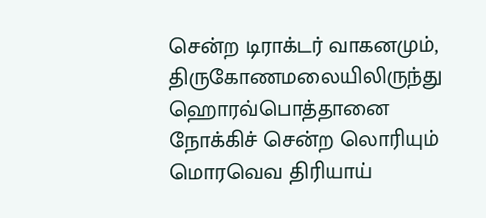சென்ற டிராக்டர் வாகனமும், திருகோணமலையிலிருந்து ஹொரவ்பொத்தானை நோக்கிச் சென்ற லொரியும் மொரவெவ திரியாய்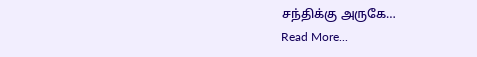சந்திக்கு அருகே…
Read More...